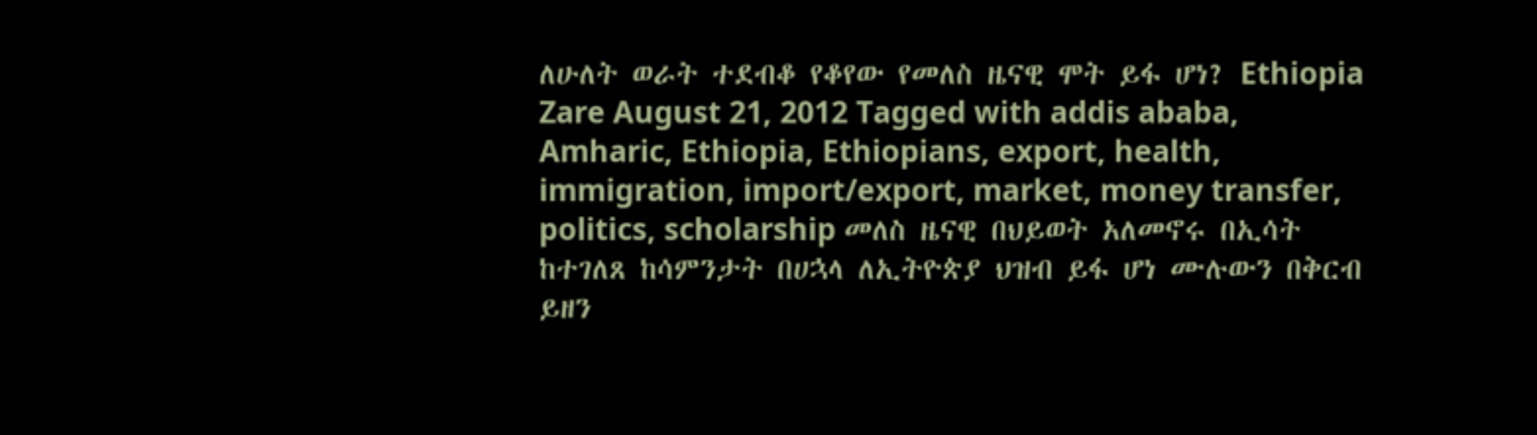ለሁለት ወራት ተደብቆ የቆየው የመለስ ዜናዊ ሞት ይፋ ሆነ? Ethiopia Zare August 21, 2012 Tagged with addis ababa, Amharic, Ethiopia, Ethiopians, export, health, immigration, import/export, market, money transfer, politics, scholarship መለስ ዜናዊ በህይወት አለመኖሩ በኢሳት ከተገለጸ ከሳምንታት በሀኋላ ለኢትዮጵያ ህዝብ ይፋ ሆነ ሙሉውን በቅርብ ይዘን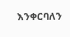እንቀርባለን